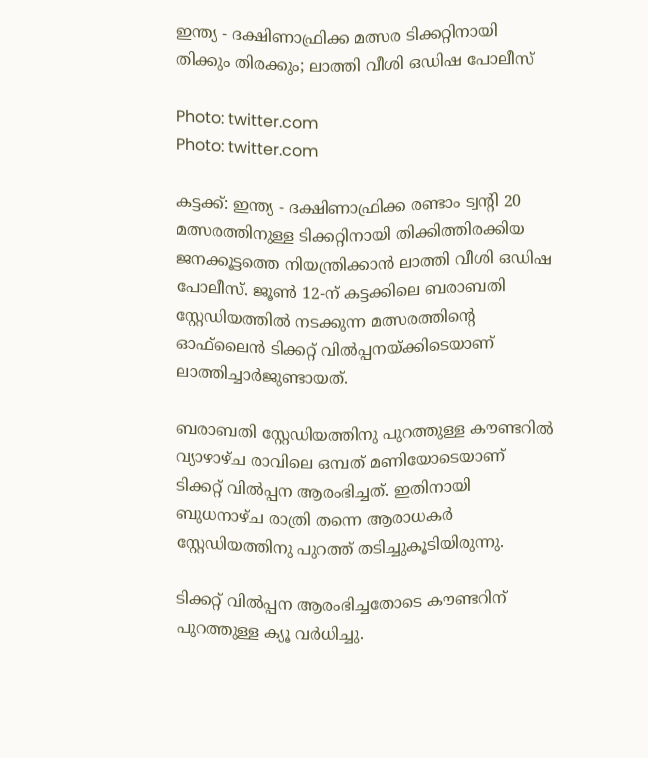ഇന്ത്യ - ദക്ഷിണാഫ്രിക്ക മത്സര ടിക്കറ്റിനായി തിക്കും തിരക്കും; ലാത്തി വീശി ഒഡിഷ പോലീസ്

Photo: twitter.com
Photo: twitter.com

കട്ടക്ക്: ഇന്ത്യ - ദക്ഷിണാഫ്രിക്ക രണ്ടാം ട്വന്റി 20 മത്സരത്തിനുള്ള ടിക്കറ്റിനായി തിക്കിത്തിരക്കിയ ജനക്കൂട്ടത്തെ നിയന്ത്രിക്കാന്‍ ലാത്തി വീശി ഒഡിഷ പോലീസ്. ജൂണ്‍ 12-ന് കട്ടക്കിലെ ബരാബതി സ്റ്റേഡിയത്തില്‍ നടക്കുന്ന മത്സരത്തിന്റെ ഓഫ്‌ലൈന്‍ ടിക്കറ്റ് വില്‍പ്പനയ്ക്കിടെയാണ് ലാത്തിച്ചാര്‍ജുണ്ടായത്.

ബരാബതി സ്റ്റേഡിയത്തിനു പുറത്തുള്ള കൗണ്ടറില്‍ വ്യാഴാഴ്ച രാവിലെ ഒമ്പത് മണിയോടെയാണ് ടിക്കറ്റ് വില്‍പ്പന ആരംഭിച്ചത്. ഇതിനായി ബുധനാഴ്ച രാത്രി തന്നെ ആരാധകര്‍ സ്റ്റേഡിയത്തിനു പുറത്ത് തടിച്ചുകൂടിയിരുന്നു.

ടിക്കറ്റ് വില്‍പ്പന ആരംഭിച്ചതോടെ കൗണ്ടറിന് പുറത്തുള്ള ക്യൂ വര്‍ധിച്ചു.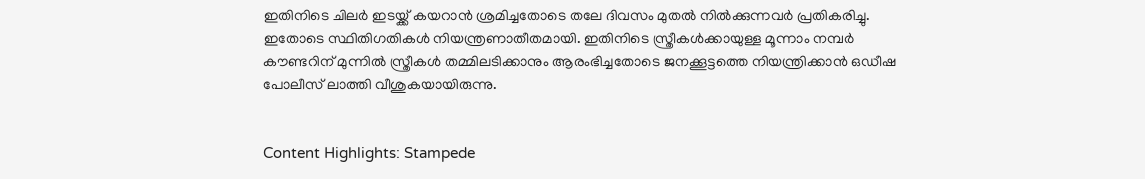ഇതിനിടെ ചിലര്‍ ഇടയ്ക്ക് കയറാന്‍ ശ്രമിച്ചതോടെ തലേ ദിവസം മുതല്‍ നില്‍ക്കുന്നവര്‍ പ്രതികരിച്ചു. ഇതോടെ സ്ഥിതിഗതികള്‍ നിയന്ത്രണാതീതമായി. ഇതിനിടെ സ്ത്രീകള്‍ക്കായുള്ള മൂന്നാം നമ്പര്‍ കൗണ്ടറിന് മുന്നില്‍ സ്ത്രീകള്‍ തമ്മിലടിക്കാനും ആരംഭിച്ചതോടെ ജനക്കൂട്ടത്തെ നിയന്ത്രിക്കാന്‍ ഒഡീഷ പോലീസ് ലാത്തി വീശുകയായിരുന്നു.


Content Highlights: Stampede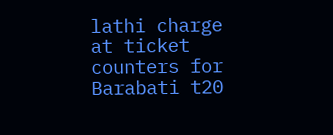lathi charge at ticket counters for Barabati t20